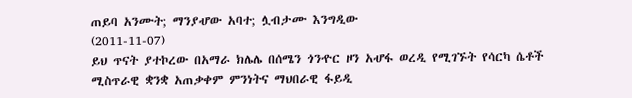ጠይባ አንሙት; ማንያሇው አባተ; ሏብታሙ እንግዲው
(2011-11-07)
ይህ ጥናት ያተኮረው በአማራ ክሌሌ በሰሜን ጎንዯር ዞን አሇፋ ወረዲ የሚገኙት የሳርካ ሴቶች
ሚስጥራዊ ቋንቋ አጠቃቀም ምንነትና ማህበራዊ ፋይዲ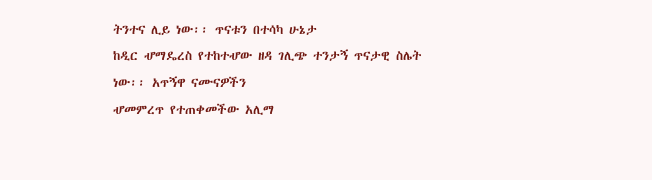ትንተና ሊይ ነው፡፡ ጥናቱን በተሳካ ሁኔታ
ከዲር ሇማዴረስ የተከተሇው ዘዳ ገሊጭ ተንታኝ ጥናታዊ ስሌት ነው፡፡ አጥኝዋ ናሙናዎችን
ሇመምረጥ የተጠቀመችው አሊማ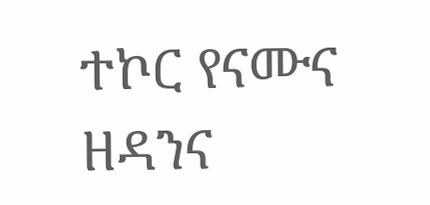ተኮር የናሙና ዘዳንና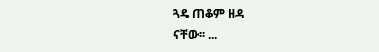ጓዴ ጠቆም ዘዳ
ናቸው፡፡ ...